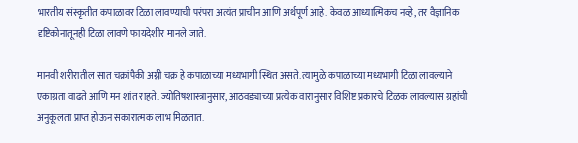भारतीय संस्कृतीत कपाळावर टिळा लावण्याची परंपरा अत्यंत प्राचीन आणि अर्थपूर्ण आहे. केवळ आध्यात्मिकच नव्हे, तर वैज्ञानिक दृष्टिकोनातूनही टिळा लावणे फायदेशीर मानले जाते.

मानवी शरीरातील सात चक्रांपैकी अग्नी चक्र हे कपाळाच्या मध्यभागी स्थित असते. त्यामुळे कपाळाच्या मध्यभागी टिळा लावल्याने एकाग्रता वाढते आणि मन शांत राहते. ज्योतिषशास्त्रानुसार, आठवड्याच्या प्रत्येक वारानुसार विशिष्ट प्रकारचे टिळक लावल्यास ग्रहांची अनुकूलता प्राप्त होऊन सकारात्मक लाभ मिळतात.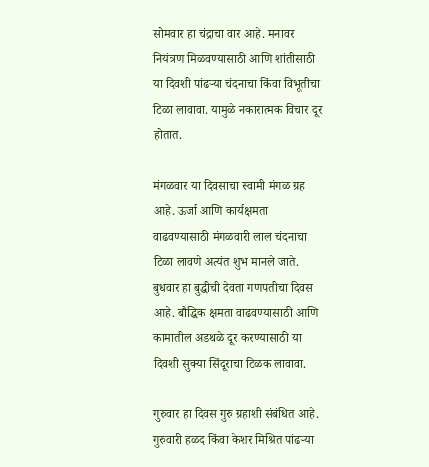सोमवार हा चंद्राचा वार आहे. मनावर नियंत्रण मिळवण्यासाठी आणि शांतीसाठी या दिवशी पांढऱ्या चंदनाचा किंवा विभूतीचा टिळा लावावा. यामुळे नकारात्मक विचार दूर होतात.

मंगळवार या दिवसाचा स्वामी मंगळ ग्रह आहे. ऊर्जा आणि कार्यक्षमता वाढवण्यासाठी मंगळवारी लाल चंदनाचा टिळा लावणे अत्यंत शुभ मानले जाते. बुधवार हा बुद्धीची देवता गणपतीचा दिवस आहे. बौद्धिक क्षमता वाढवण्यासाठी आणि कामातील अडथळे दूर करण्यासाठी या दिवशी सुक्या सिंदूराचा टिळक लावावा.

गुरुवार हा दिवस गुरु ग्रहाशी संबंधित आहे. गुरुवारी हळद किंवा केशर मिश्रित पांढऱ्या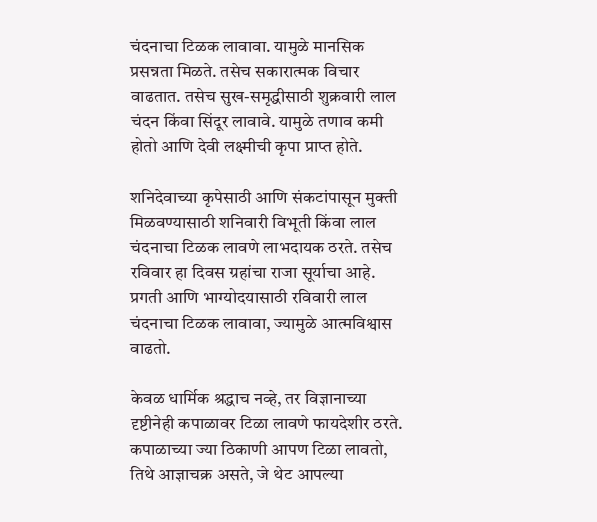चंदनाचा टिळक लावावा. यामुळे मानसिक प्रसन्नता मिळते. तसेच सकारात्मक विचार वाढतात. तसेच सुख-समृद्धीसाठी शुक्रवारी लाल चंदन किंवा सिंदूर लावावे. यामुळे तणाव कमी होतो आणि देवी लक्ष्मीची कृपा प्राप्त होते.

शनिदेवाच्या कृपेसाठी आणि संकटांपासून मुक्ती मिळवण्यासाठी शनिवारी विभूती किंवा लाल चंदनाचा टिळक लावणे लाभदायक ठरते. तसेच रविवार हा दिवस ग्रहांचा राजा सूर्याचा आहे. प्रगती आणि भाग्योदयासाठी रविवारी लाल चंदनाचा टिळक लावावा, ज्यामुळे आत्मविश्वास वाढतो.

केवळ धार्मिक श्रद्धाच नव्हे, तर विज्ञानाच्या दृष्टीनेही कपाळावर टिळा लावणे फायदेशीर ठरते. कपाळाच्या ज्या ठिकाणी आपण टिळा लावतो, तिथे आज्ञाचक्र असते, जे थेट आपल्या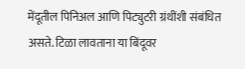मेंदूतील पिनिअल आणि पिट्युटरी ग्रंथींशी संबंधित असते. टिळा लावताना या बिंदूवर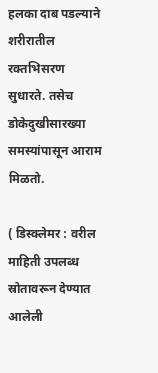हलका दाब पडल्याने शरीरातील रक्तभिसरण सुधारते. तसेच डोकेदुखीसारख्या समस्यांपासून आराम मिळतो.

( डिस्क्लेमर : वरील माहिती उपलब्ध स्रोतावरून देण्यात आलेली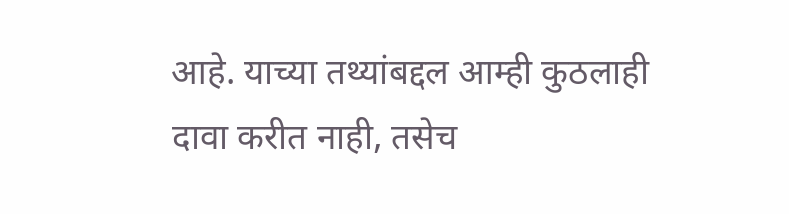आहे. याच्या तथ्यांबद्दल आम्ही कुठलाही दावा करीत नाही, तसेच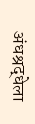अंधश्रद्धेला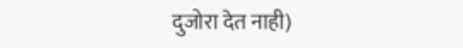दुजोरा देत नाही)